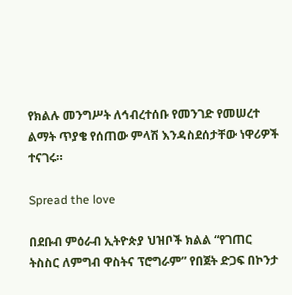የክልሉ መንግሥት ለኅብረተሰቡ የመንገድ የመሠረተ ልማት ጥያቄ የሰጠው ምላሽ እንዳስደሰታቸው ነዋሪዎች ተናገሩ።

Spread the love

በደቡብ ምዕራብ ኢትዮጵያ ህዝቦች ክልል “የገጠር ትስስር ለምግብ ዋስትና ፕሮግራም” የበጀት ድጋፍ በኮንታ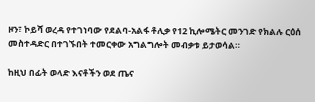ዞን፣ ኮይሻ ወረዳ የተገነባው የደልባ-አልፋ ቶሊቃ የ12 ኪሎሜትር መንገድ የክልሉ ርዕሰ መስተዳድር በተገኙበት ተመርቀው አግልግሎት መብቃቱ ይታወሳል።

ከዚህ በፊት ወላድ እናቶችን ወደ ጤና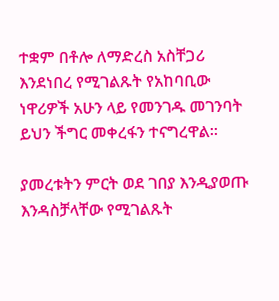ተቋም በቶሎ ለማድረስ አስቸጋሪ እንደነበረ የሚገልጹት የአከባቢው ነዋሪዎች አሁን ላይ የመንገዱ መገንባት ይህን ችግር መቀረፋን ተናግረዋል።

ያመረቱትን ምርት ወደ ገበያ እንዲያወጡ እንዳስቻላቸው የሚገልጹት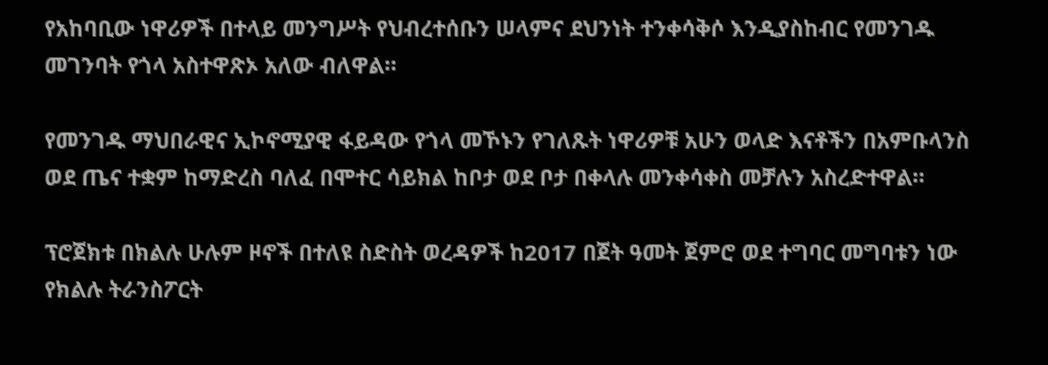የአከባቢው ነዋሪዎች በተላይ መንግሥት የህብረተሰቡን ሠላምና ደህንነት ተንቀሳቅሶ እንዲያስከብር የመንገዱ መገንባት የጎላ አስተዋጽኦ አለው ብለዋል።

የመንገዱ ማህበራዊና ኢኮኖሚያዊ ፋይዳው የጎላ መኾኑን የገለጹት ነዋሪዎቹ አሁን ወላድ እናቶችን በአምቡላንስ ወደ ጤና ተቋም ከማድረስ ባለፈ በሞተር ሳይክል ከቦታ ወደ ቦታ በቀላሉ መንቀሳቀስ መቻሉን አስረድተዋል።

ፕሮጀክቱ በክልሉ ሁሉም ዞኖች በተለዩ ስድስት ወረዳዎች ከ2017 በጀት ዓመት ጀምሮ ወደ ተግባር መግባቱን ነው የክልሉ ትራንስፖርት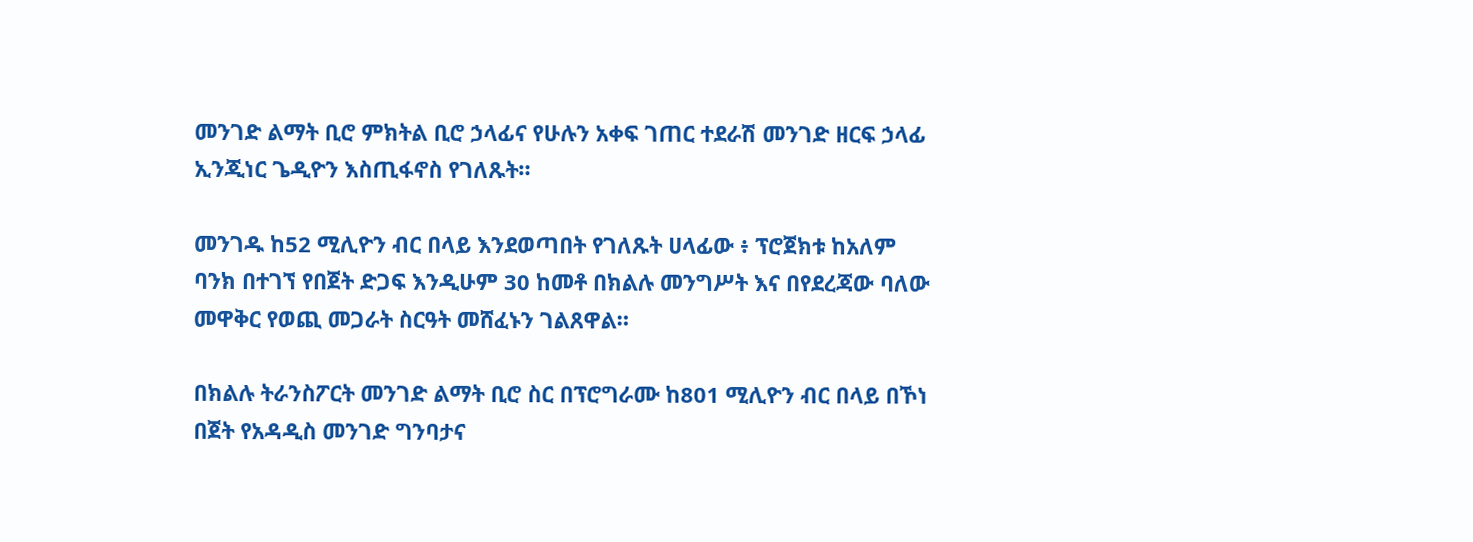መንገድ ልማት ቢሮ ምክትል ቢሮ ኃላፊና የሁሉን አቀፍ ገጠር ተደራሽ መንገድ ዘርፍ ኃላፊ ኢንጂነር ጌዲዮን እስጢፋኖስ የገለጹት።

መንገዱ ከ52 ሚሊዮን ብር በላይ እንደወጣበት የገለጹት ሀላፊው ፥ ፕሮጀክቱ ከአለም ባንክ በተገኘ የበጀት ድጋፍ እንዲሁም 30 ከመቶ በክልሉ መንግሥት እና በየደረጃው ባለው መዋቅር የወጪ መጋራት ስርዓት መሸፈኑን ገልጸዋል።

በክልሉ ትራንስፖርት መንገድ ልማት ቢሮ ስር በፕሮግራሙ ከ801 ሚሊዮን ብር በላይ በኾነ በጀት የአዳዲስ መንገድ ግንባታና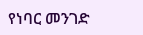የነባር መንገድ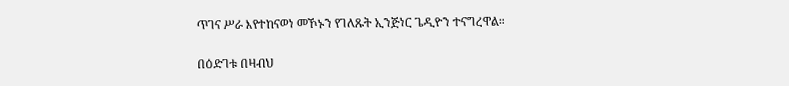ጥገና ሥራ እየተከናወነ መኾኑን የገለጹት ኢንጅነር ጌዲዮን ተናግረዋል።

በዕድገቱ በዛብህ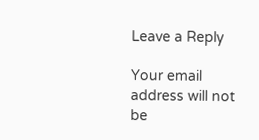Leave a Reply

Your email address will not be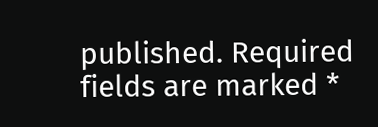published. Required fields are marked *